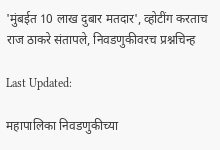'मुंबईत 10 लाख दुबार मतदार', व्होटींग करताच राज ठाकरे संतापले, निवडणुकीवरच प्रश्नचिन्ह

Last Updated:

महापालिका निवडणुकीच्या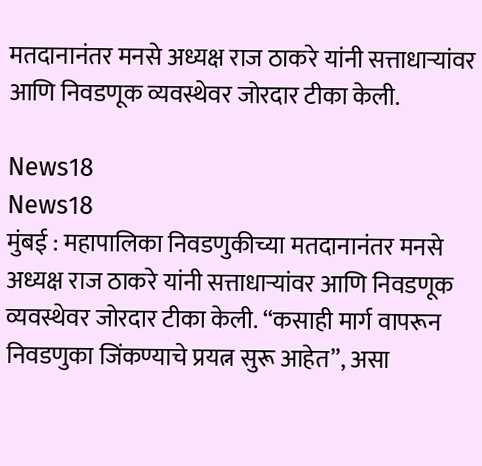मतदानानंतर मनसे अध्यक्ष राज ठाकरे यांनी सत्ताधाऱ्यांवर आणि निवडणूक व्यवस्थेवर जोरदार टीका केली.

News18
News18
मुंबई : महापालिका निवडणुकीच्या मतदानानंतर मनसे अध्यक्ष राज ठाकरे यांनी सत्ताधाऱ्यांवर आणि निवडणूक व्यवस्थेवर जोरदार टीका केली. “कसाही मार्ग वापरून निवडणुका जिंकण्याचे प्रयत्न सुरू आहेत”, असा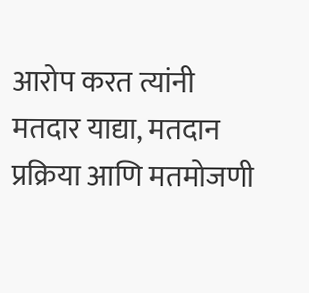आरोप करत त्यांनी मतदार याद्या, मतदान प्रक्रिया आणि मतमोजणी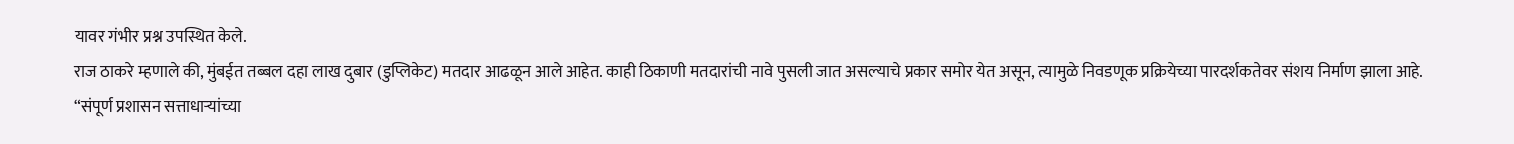यावर गंभीर प्रश्न उपस्थित केले.
राज ठाकरे म्हणाले की, मुंबईत तब्बल दहा लाख दुबार (डुप्लिकेट) मतदार आढळून आले आहेत. काही ठिकाणी मतदारांची नावे पुसली जात असल्याचे प्रकार समोर येत असून, त्यामुळे निवडणूक प्रक्रियेच्या पारदर्शकतेवर संशय निर्माण झाला आहे. “संपूर्ण प्रशासन सत्ताधाऱ्यांच्या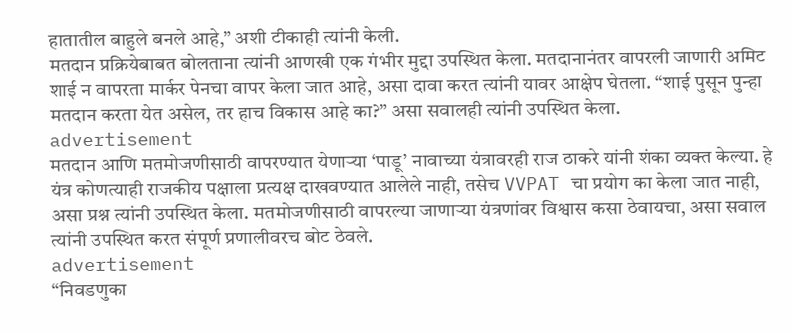हातातील बाहुले बनले आहे,” अशी टीकाही त्यांनी केली.
मतदान प्रक्रियेबाबत बोलताना त्यांनी आणखी एक गंभीर मुद्दा उपस्थित केला. मतदानानंतर वापरली जाणारी अमिट शाई न वापरता मार्कर पेनचा वापर केला जात आहे, असा दावा करत त्यांनी यावर आक्षेप घेतला. “शाई पुसून पुन्हा मतदान करता येत असेल, तर हाच विकास आहे का?” असा सवालही त्यांनी उपस्थित केला.
advertisement
मतदान आणि मतमोजणीसाठी वापरण्यात येणाऱ्या ‘पाडू’ नावाच्या यंत्रावरही राज ठाकरे यांनी शंका व्यक्त केल्या. हे यंत्र कोणत्याही राजकीय पक्षाला प्रत्यक्ष दाखवण्यात आलेले नाही, तसेच VVPAT चा प्रयोग का केला जात नाही, असा प्रश्न त्यांनी उपस्थित केला. मतमोजणीसाठी वापरल्या जाणाऱ्या यंत्रणांवर विश्वास कसा ठेवायचा, असा सवाल त्यांनी उपस्थित करत संपूर्ण प्रणालीवरच बोट ठेवले.
advertisement
“निवडणुका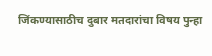जिंकण्यासाठीच दुबार मतदारांचा विषय पुन्हा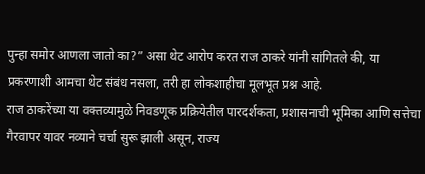पुन्हा समोर आणला जातो का?” असा थेट आरोप करत राज ठाकरे यांनी सांगितले की, या प्रकरणाशी आमचा थेट संबंध नसला, तरी हा लोकशाहीचा मूलभूत प्रश्न आहे.
राज ठाकरेंच्या या वक्तव्यामुळे निवडणूक प्रक्रियेतील पारदर्शकता, प्रशासनाची भूमिका आणि सत्तेचा गैरवापर यावर नव्याने चर्चा सुरू झाली असून, राज्य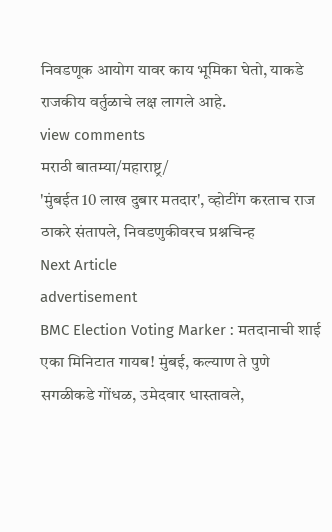निवडणूक आयोग यावर काय भूमिका घेतो, याकडे राजकीय वर्तुळाचे लक्ष लागले आहे.
view comments
मराठी बातम्या/महाराष्ट्र/
'मुंबईत 10 लाख दुबार मतदार', व्होटींग करताच राज ठाकरे संतापले, निवडणुकीवरच प्रश्नचिन्ह
Next Article
advertisement
BMC Election Voting Marker : मतदानाची शाई एका मिनिटात गायब! मुंबई, कल्याण ते पुणे सगळीकडे गोंधळ, उमेदवार धास्तावले,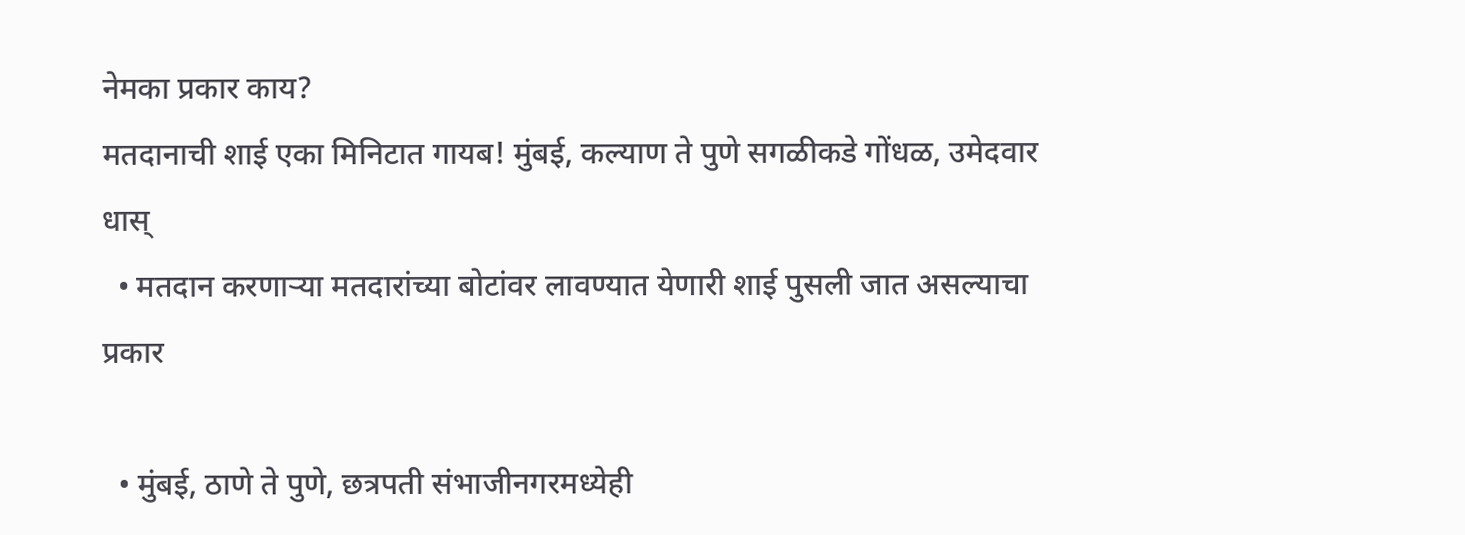नेमका प्रकार काय?
मतदानाची शाई एका मिनिटात गायब! मुंबई, कल्याण ते पुणे सगळीकडे गोंधळ, उमेदवार धास्
  • मतदान करणाऱ्या मतदारांच्या बोटांवर लावण्यात येणारी शाई पुसली जात असल्याचा प्रकार

  • मुंबई, ठाणे ते पुणे, छत्रपती संभाजीनगरमध्येही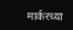मार्करच्या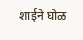शाईने घोळ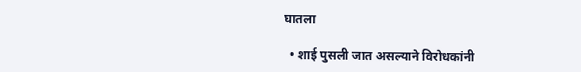घातला

  • शाई पुसली जात असल्याने विरोधकांनी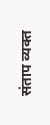संताप व्यक्त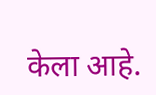केला आहे.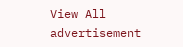View All
advertisement